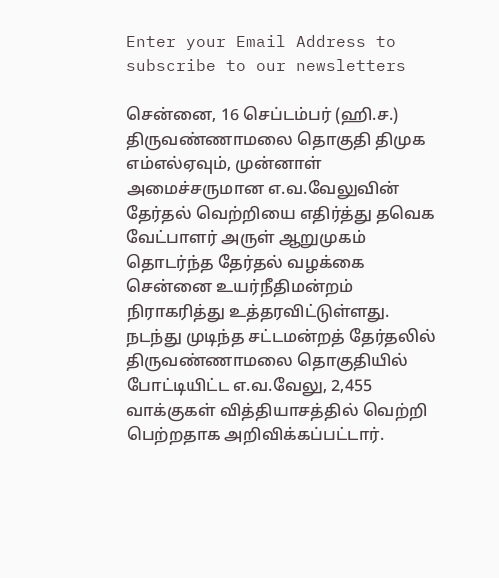Enter your Email Address to subscribe to our newsletters

சென்னை, 16 செப்டம்பர் (ஹி.ச.)
திருவண்ணாமலை தொகுதி திமுக எம்எல்ஏவும், முன்னாள் அமைச்சருமான எ.வ.வேலுவின் தேர்தல் வெற்றியை எதிர்த்து தவெக வேட்பாளர் அருள் ஆறுமுகம் தொடர்ந்த தேர்தல் வழக்கை சென்னை உயர்நீதிமன்றம் நிராகரித்து உத்தரவிட்டுள்ளது.
நடந்து முடிந்த சட்டமன்றத் தேர்தலில் திருவண்ணாமலை தொகுதியில் போட்டியிட்ட எ.வ.வேலு, 2,455 வாக்குகள் வித்தியாசத்தில் வெற்றி பெற்றதாக அறிவிக்கப்பட்டார்.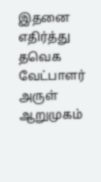இதனை எதிர்த்து தவெக வேட்பாளர் அருள் ஆறுமுகம்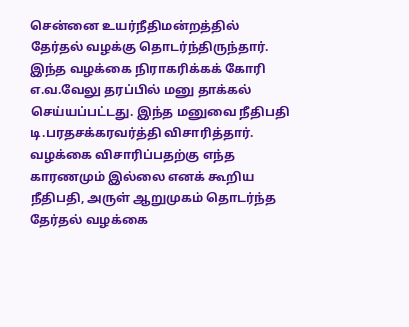சென்னை உயர்நீதிமன்றத்தில் தேர்தல் வழக்கு தொடர்ந்திருந்தார்.
இந்த வழக்கை நிராகரிக்கக் கோரி எ.வ.வேலு தரப்பில் மனு தாக்கல் செய்யப்பட்டது. இந்த மனுவை நீதிபதி டி.பரதசக்கரவர்த்தி விசாரித்தார்.
வழக்கை விசாரிப்பதற்கு எந்த காரணமும் இல்லை எனக் கூறிய நீதிபதி, அருள் ஆறுமுகம் தொடர்ந்த தேர்தல் வழக்கை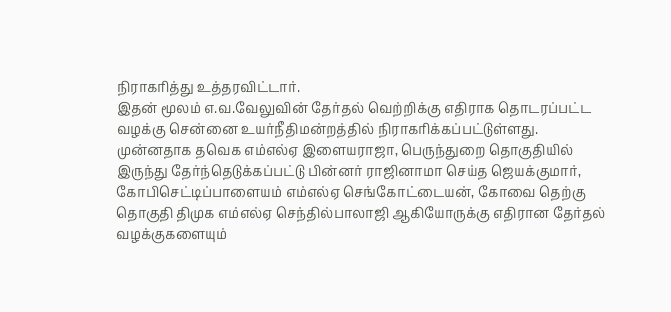நிராகரித்து உத்தரவிட்டார்.
இதன் மூலம் எ.வ.வேலுவின் தேர்தல் வெற்றிக்கு எதிராக தொடரப்பட்ட வழக்கு சென்னை உயர்நீதிமன்றத்தில் நிராகரிக்கப்பட்டுள்ளது.
முன்னதாக தவெக எம்எல்ஏ இளையராஜா, பெருந்துறை தொகுதியில் இருந்து தேர்ந்தெடுக்கப்பட்டு பின்னர் ராஜினாமா செய்த ஜெயக்குமார், கோபிசெட்டிப்பாளையம் எம்எல்ஏ செங்கோட்டையன், கோவை தெற்கு தொகுதி திமுக எம்எல்ஏ செந்தில்பாலாஜி ஆகியோருக்கு எதிரான தேர்தல் வழக்குகளையும்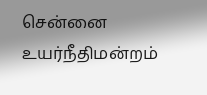சென்னை உயர்நீதிமன்றம்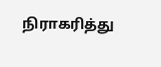நிராகரித்து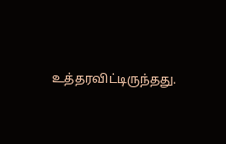உத்தரவிட்டிருந்தது.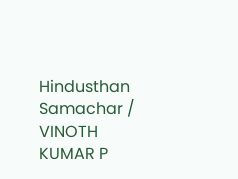Hindusthan Samachar / VINOTH KUMAR P